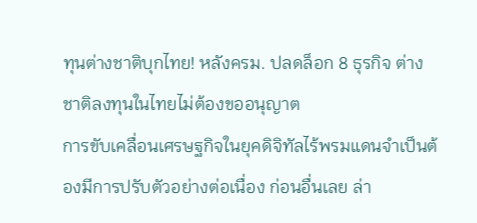ทุนต่างชาติบุกไทย! หลังครม. ปลดล็อก 8 ธุรกิจ ต่างชาติลงทุนในไทยไม่ต้องขออนุญาต
การขับเคลื่อนเศรษฐกิจในยุคดิจิทัลไร้พรมแดนจำเป็นต้องมีการปรับตัวอย่างต่อเนื่อง ก่อนอื่นเลย ล่า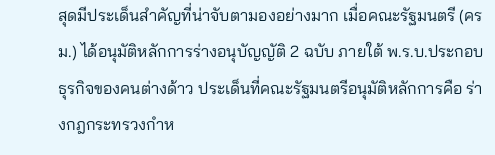สุดมีประเด็นสำคัญที่น่าจับตามองอย่างมาก เมื่อคณะรัฐมนตรี (ครม.) ได้อนุมัติหลักการร่างอนุบัญญัติ 2 ฉบับ ภายใต้ พ.ร.บ.ประกอบธุรกิจของคนต่างด้าว ประเด็นที่คณะรัฐมนตรีอนุมัติหลักการคือ ร่างกฎกระทรวงกำห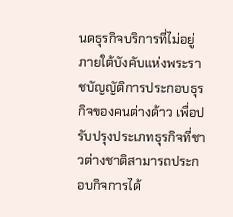นดธุรกิจบริการที่ไม่อยู่ภายใต้บังคับแห่งพระราชบัญญัติการประกอบธุรกิจของคนต่างด้าว เพื่อปรับปรุงประเภทธุรกิจที่ชาวต่างชาติสามารถประกอบกิจการได้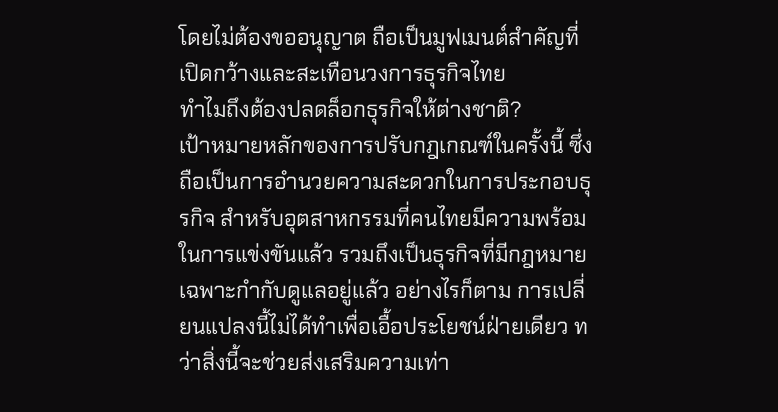โดยไม่ต้องขออนุญาต ถือเป็นมูฟเมนต์สำคัญที่เปิดกว้างและสะเทือนวงการธุรกิจไทย
ทำไมถึงต้องปลดล็อกธุรกิจให้ต่างชาติ?
เป้าหมายหลักของการปรับกฎเกณฑ์ในครั้งนี้ ซึ่งถือเป็นการอำนวยความสะดวกในการประกอบธุรกิจ สำหรับอุตสาหกรรมที่คนไทยมีความพร้อมในการแข่งขันแล้ว รวมถึงเป็นธุรกิจที่มีกฎหมายเฉพาะกำกับดูแลอยู่แล้ว อย่างไรก็ตาม การเปลี่ยนแปลงนี้ไม่ได้ทำเพื่อเอื้อประโยชน์ฝ่ายเดียว ทว่าสิ่งนี้จะช่วยส่งเสริมความเท่า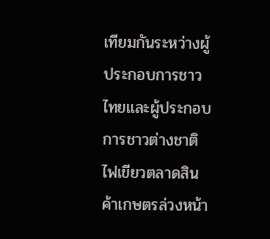เทียมกันระหว่างผู้ประกอบการชาวไทยและผู้ประกอบการชาวต่างชาติ
ไฟเขียวตลาดสินค้าเกษตรล่วงหน้า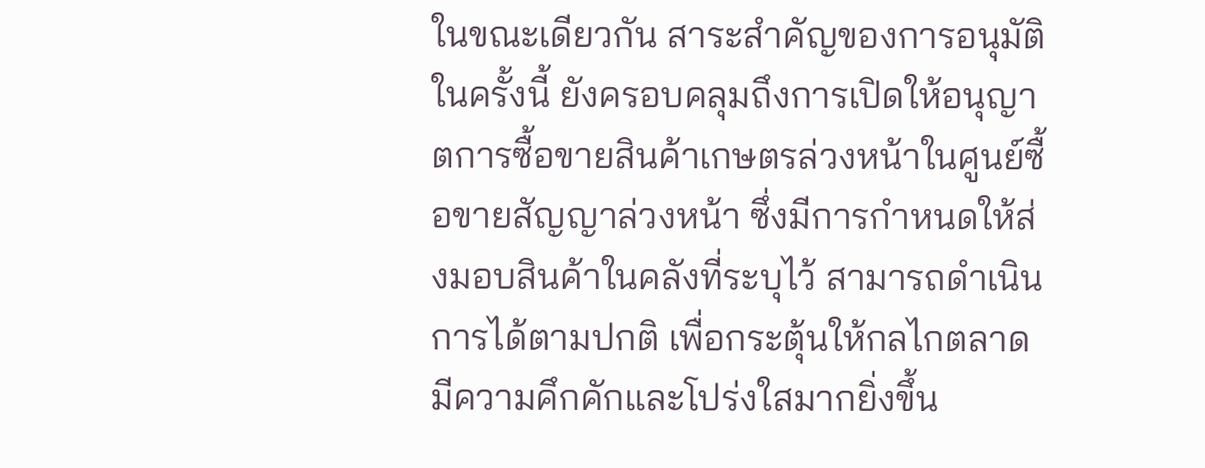ในขณะเดียวกัน สาระสำคัญของการอนุมัติในครั้งนี้ ยังครอบคลุมถึงการเปิดให้อนุญาตการซื้อขายสินค้าเกษตรล่วงหน้าในศูนย์ซื้อขายสัญญาล่วงหน้า ซึ่งมีการกำหนดให้ส่งมอบสินค้าในคลังที่ระบุไว้ สามารถดำเนินการได้ตามปกติ เพื่อกระตุ้นให้กลไกตลาดมีความคึกคักและโปร่งใสมากยิ่งขึ้น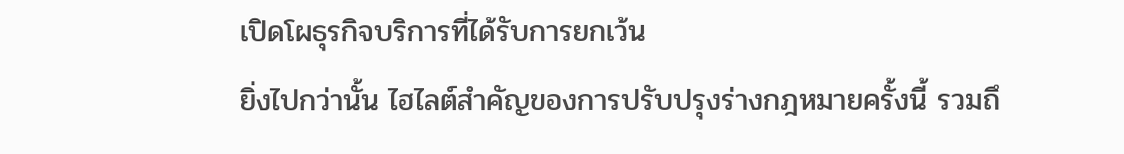เปิดโผธุรกิจบริการที่ได้รับการยกเว้น
ยิ่งไปกว่านั้น ไฮไลต์สำคัญของการปรับปรุงร่างกฎหมายครั้งนี้ รวมถึ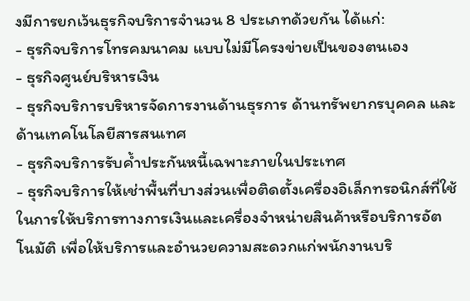งมีการยกเว้นธุรกิจบริการจำนวน 8 ประเภทด้วยกัน ได้แก่:
- ธุรกิจบริการโทรคมนาคม แบบไม่มีโครงข่ายเป็นของตนเอง
- ธุรกิจศูนย์บริหารเงิน
- ธุรกิจบริการบริหารจัดการงานด้านธุรการ ด้านทรัพยากรบุคคล และด้านเทคโนโลยีสารสนเทศ
- ธุรกิจบริการรับค้ำประกันหนี้เฉพาะภายในประเทศ
- ธุรกิจบริการให้เช่าพื้นที่บางส่วนเพื่อติดตั้งเครื่องอิเล็กทรอนิกส์ที่ใช้ในการให้บริการทางการเงินและเครื่องจำหน่ายสินค้าหรือบริการอัตโนมัติ เพื่อให้บริการและอำนวยความสะดวกแก่พนักงานบริ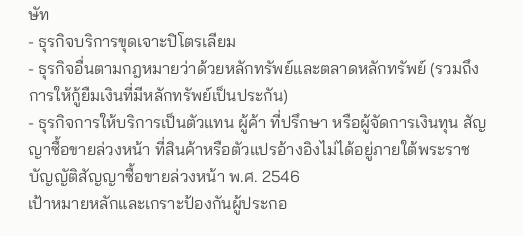ษัท
- ธุรกิจบริการขุดเจาะปิโตรเลียม
- ธุรกิจอื่นตามกฎหมายว่าด้วยหลักทรัพย์และตลาดหลักทรัพย์ (รวมถึงการให้กู้ยืมเงินที่มีหลักทรัพย์เป็นประกัน)
- ธุรกิจการให้บริการเป็นตัวแทน ผู้ค้า ที่ปรึกษา หรือผู้จัดการเงินทุน สัญญาซื้อขายล่วงหน้า ที่สินค้าหรือตัวแปรอ้างอิงไม่ได้อยู่ภายใต้พระราชบัญญัติสัญญาซื้อขายล่วงหน้า พ.ศ. 2546
เป้าหมายหลักและเกราะป้องกันผู้ประกอ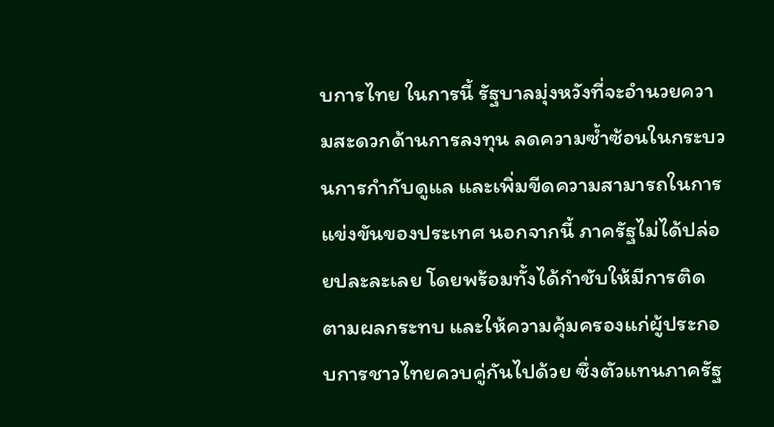บการไทย ในการนี้ รัฐบาลมุ่งหวังที่จะอำนวยความสะดวกด้านการลงทุน ลดความซ้ำซ้อนในกระบวนการกำกับดูแล และเพิ่มขีดความสามารถในการแข่งขันของประเทศ นอกจากนี้ ภาครัฐไม่ได้ปล่อยปละละเลย โดยพร้อมทั้งได้กำชับให้มีการติดตามผลกระทบ และให้ความคุ้มครองแก่ผู้ประกอบการชาวไทยควบคู่กันไปด้วย ซึ่งตัวแทนภาครัฐ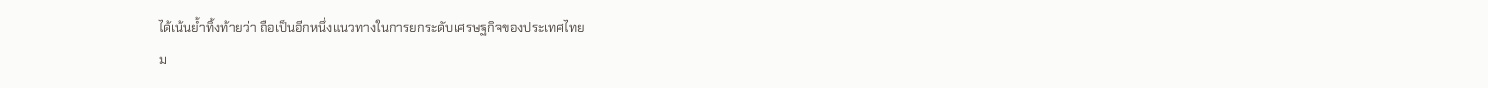ได้เน้นย้ำทิ้งท้ายว่า ถือเป็นอีกหนึ่งแนวทางในการยกระดับเศรษฐกิจของประเทศไทย
ม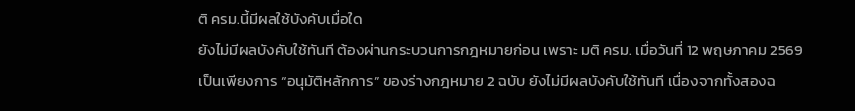ติ ครม.นี้มีผลใช้บังคับเมื่อใด
ยังไม่มีผลบังคับใช้ทันที ต้องผ่านกระบวนการกฎหมายก่อน เพราะ มติ ครม. เมื่อวันที่ 12 พฤษภาคม 2569 เป็นเพียงการ “อนุมัติหลักการ” ของร่างกฎหมาย 2 ฉบับ ยังไม่มีผลบังคับใช้ทันที เนื่องจากทั้งสองฉ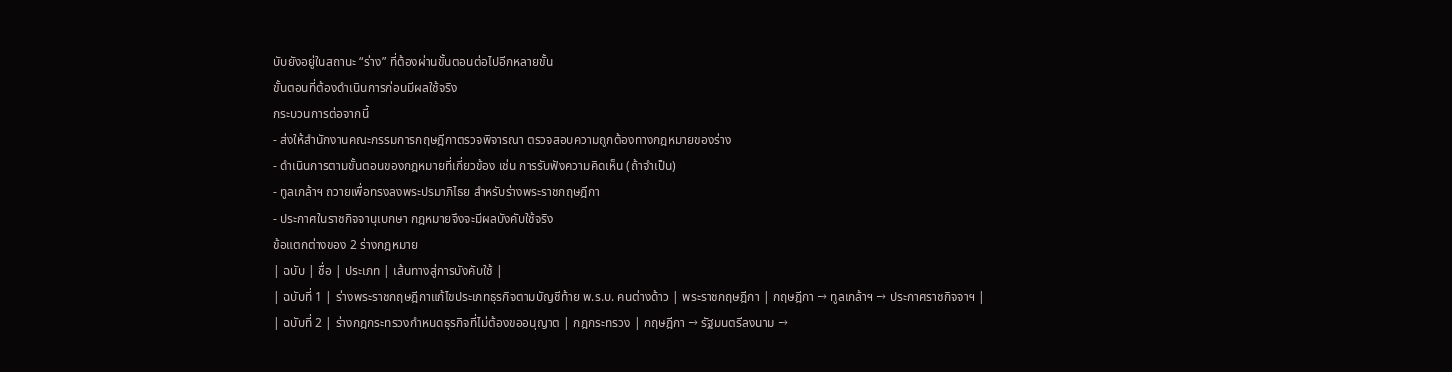บับยังอยู่ในสถานะ “ร่าง” ที่ต้องผ่านขั้นตอนต่อไปอีกหลายขั้น
ขั้นตอนที่ต้องดำเนินการก่อนมีผลใช้จริง
กระบวนการต่อจากนี้
- ส่งให้สำนักงานคณะกรรมการกฤษฎีกาตรวจพิจารณา ตรวจสอบความถูกต้องทางกฎหมายของร่าง
- ดำเนินการตามขั้นตอนของกฎหมายที่เกี่ยวข้อง เช่น การรับฟังความคิดเห็น (ถ้าจำเป็น)
- ทูลเกล้าฯ ถวายเพื่อทรงลงพระปรมาภิไธย สำหรับร่างพระราชกฤษฎีกา
- ประกาศในราชกิจจานุเบกษา กฎหมายจึงจะมีผลบังคับใช้จริง
ข้อแตกต่างของ 2 ร่างกฎหมาย
| ฉบับ | ชื่อ | ประเภท | เส้นทางสู่การบังคับใช้ |
| ฉบับที่ 1 | ร่างพระราชกฤษฎีกาแก้ไขประเภทธุรกิจตามบัญชีท้าย พ.ร.บ. คนต่างด้าว | พระราชกฤษฎีกา | กฤษฎีกา → ทูลเกล้าฯ → ประกาศราชกิจจาฯ |
| ฉบับที่ 2 | ร่างกฎกระทรวงกำหนดธุรกิจที่ไม่ต้องขออนุญาต | กฎกระทรวง | กฤษฎีกา → รัฐมนตรีลงนาม →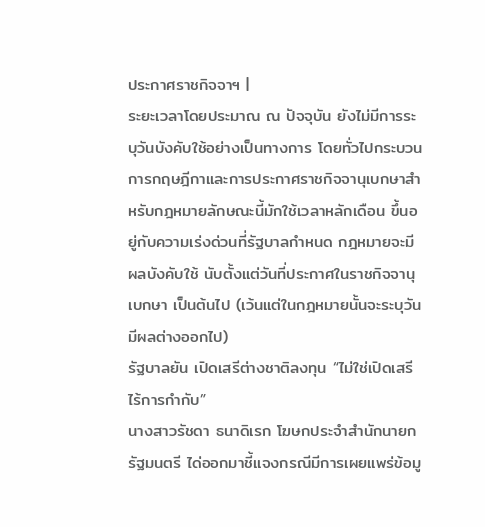ประกาศราชกิจจาฯ |
ระยะเวลาโดยประมาณ ณ ปัจจุบัน ยังไม่มีการระบุวันบังคับใช้อย่างเป็นทางการ โดยทั่วไปกระบวนการกฤษฎีกาและการประกาศราชกิจจานุเบกษาสำหรับกฎหมายลักษณะนี้มักใช้เวลาหลักเดือน ขึ้นอยู่กับความเร่งด่วนที่รัฐบาลกำหนด กฎหมายจะมีผลบังคับใช้ นับตั้งแต่วันที่ประกาศในราชกิจจานุเบกษา เป็นต้นไป (เว้นแต่ในกฎหมายนั้นจะระบุวันมีผลต่างออกไป)
รัฐบาลยัน เปิดเสรีต่างชาติลงทุน “ไม่ใช่เปิดเสรีไร้การกำกับ”
นางสาวรัชดา ธนาดิเรก โฆษกประจำสำนักนายกรัฐมนตรี ได่ออกมาชี้แจงกรณีมีการเผยแพร่ข้อมู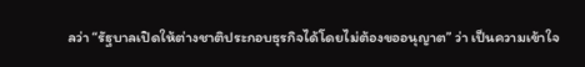ลว่า “รัฐบาลเปิดให้ต่างชาติประกอบธุรกิจได้โดยไม่ต้องขออนุญาต” ว่า เป็นความเข้าใจ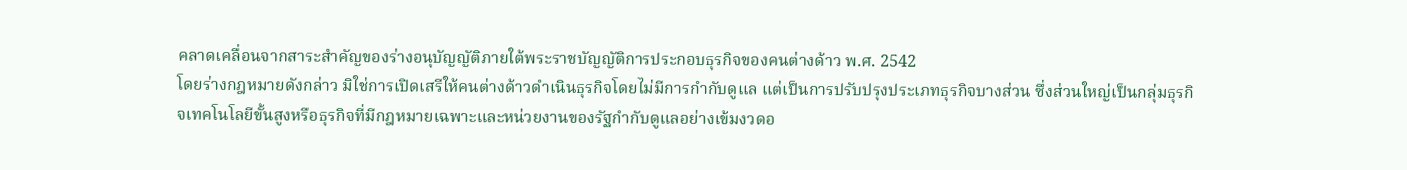คลาดเคลื่อนจากสาระสำคัญของร่างอนุบัญญัติภายใต้พระราชบัญญัติการประกอบธุรกิจของคนต่างด้าว พ.ศ. 2542
โดยร่างกฎหมายดังกล่าว มิใช่การเปิดเสรีให้คนต่างด้าวดำเนินธุรกิจโดยไม่มีการกำกับดูแล แต่เป็นการปรับปรุงประเภทธุรกิจบางส่วน ซึ่งส่วนใหญ่เป็นกลุ่มธุรกิจเทคโนโลยีขั้นสูงหรือธุรกิจที่มีกฎหมายเฉพาะและหน่วยงานของรัฐกำกับดูแลอย่างเข้มงวดอ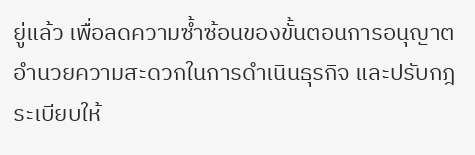ยู่แล้ว เพื่อลดความซ้ำซ้อนของขั้นตอนการอนุญาต อำนวยความสะดวกในการดำเนินธุรกิจ และปรับกฎระเบียบให้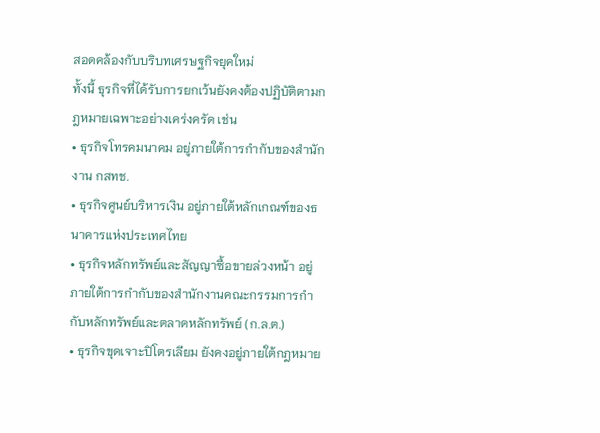สอดคล้องกับบริบทเศรษฐกิจยุคใหม่
ทั้งนี้ ธุรกิจที่ได้รับการยกเว้นยังคงต้องปฏิบัติตามกฎหมายเฉพาะอย่างเคร่งครัด เช่น
• ธุรกิจโทรคมนาคม อยู่ภายใต้การกำกับของสำนักงาน กสทช.
• ธุรกิจศูนย์บริหารเงิน อยู่ภายใต้หลักเกณฑ์ของธนาคารแห่งประเทศไทย
• ธุรกิจหลักทรัพย์และสัญญาซื้อขายล่วงหน้า อยู่ภายใต้การกำกับของสำนักงานคณะกรรมการกำกับหลักทรัพย์และตลาดหลักทรัพย์ (ก.ล.ต.)
• ธุรกิจขุดเจาะปิโตรเลียม ยังคงอยู่ภายใต้กฎหมาย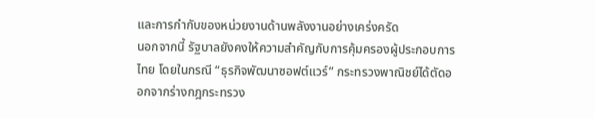และการกำกับของหน่วยงานด้านพลังงานอย่างเคร่งครัด
นอกจากนี้ รัฐบาลยังคงให้ความสำคัญกับการคุ้มครองผู้ประกอบการไทย โดยในกรณี “ธุรกิจพัฒนาซอฟต์แวร์” กระทรวงพาณิชย์ได้ตัดออกจากร่างกฎกระทรวง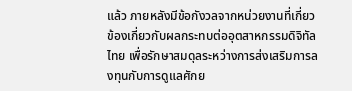แล้ว ภายหลังมีข้อกังวลจากหน่วยงานที่เกี่ยวข้องเกี่ยวกับผลกระทบต่ออุตสาหกรรมดิจิทัลไทย เพื่อรักษาสมดุลระหว่างการส่งเสริมการลงทุนกับการดูแลศักย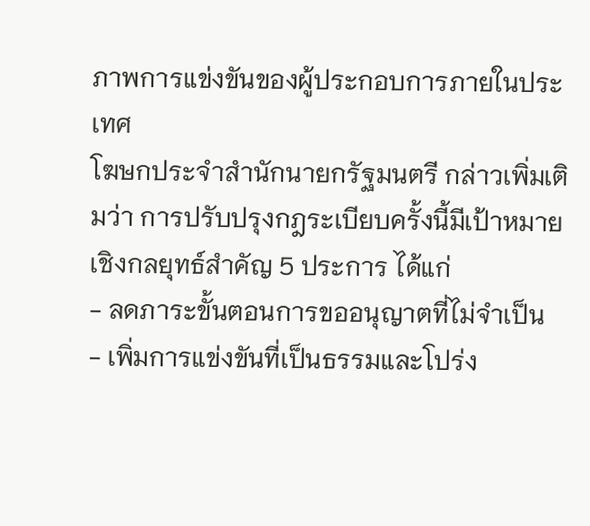ภาพการแข่งขันของผู้ประกอบการภายในประเทศ
โฆษกประจำสำนักนายกรัฐมนตรี กล่าวเพิ่มเติมว่า การปรับปรุงกฎระเบียบครั้งนี้มีเป้าหมายเชิงกลยุทธ์สำคัญ 5 ประการ ได้แก่
- ลดภาระขั้นตอนการขออนุญาตที่ไม่จำเป็น
- เพิ่มการแข่งขันที่เป็นธรรมและโปร่ง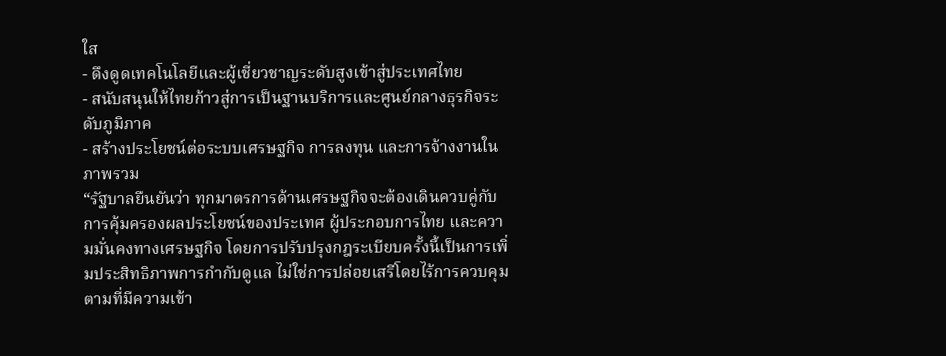ใส
- ดึงดูดเทคโนโลยีและผู้เชี่ยวชาญระดับสูงเข้าสู่ประเทศไทย
- สนับสนุนให้ไทยก้าวสู่การเป็นฐานบริการและศูนย์กลางธุรกิจระดับภูมิภาค
- สร้างประโยชน์ต่อระบบเศรษฐกิจ การลงทุน และการจ้างงานในภาพรวม
“รัฐบาลยืนยันว่า ทุกมาตรการด้านเศรษฐกิจจะต้องเดินควบคู่กับการคุ้มครองผลประโยชน์ของประเทศ ผู้ประกอบการไทย และความมั่นคงทางเศรษฐกิจ โดยการปรับปรุงกฎระเบียบครั้งนี้เป็นการเพิ่มประสิทธิภาพการกำกับดูแล ไม่ใช่การปล่อยเสรีโดยไร้การควบคุมตามที่มีความเข้า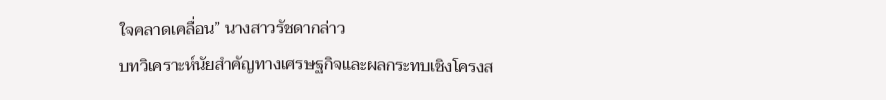ใจคลาดเคลื่อน” นางสาวรัชดากล่าว
บทวิเคราะห์นัยสำคัญทางเศรษฐกิจและผลกระทบเชิงโครงส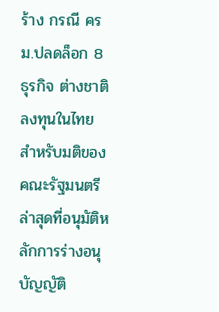ร้าง กรณี ครม.ปลดล็อก 8 ธุรกิจ ต่างชาติลงทุนในไทย
สำหรับมติของคณะรัฐมนตรีล่าสุดที่อนุมัติหลักการร่างอนุบัญญัติ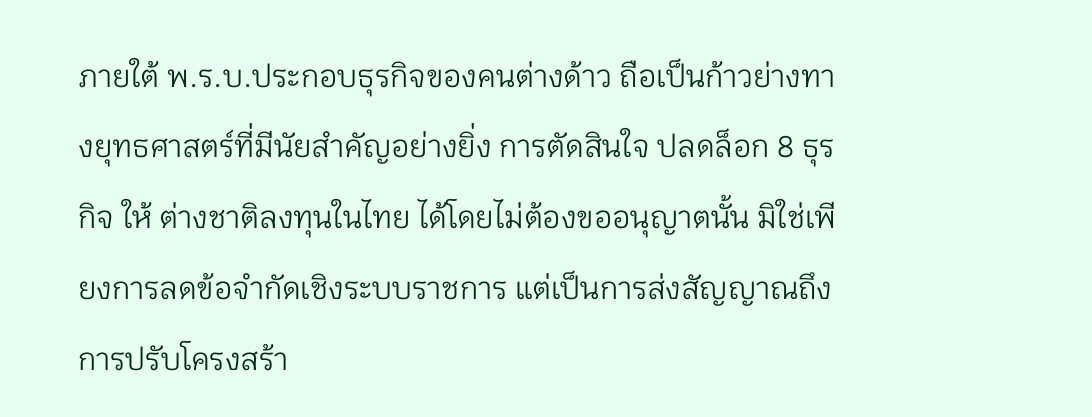ภายใต้ พ.ร.บ.ประกอบธุรกิจของคนต่างด้าว ถือเป็นก้าวย่างทางยุทธศาสตร์ที่มีนัยสำคัญอย่างยิ่ง การตัดสินใจ ปลดล็อก 8 ธุรกิจ ให้ ต่างชาติลงทุนในไทย ได้โดยไม่ต้องขออนุญาตนั้น มิใช่เพียงการลดข้อจำกัดเชิงระบบราชการ แต่เป็นการส่งสัญญาณถึงการปรับโครงสร้า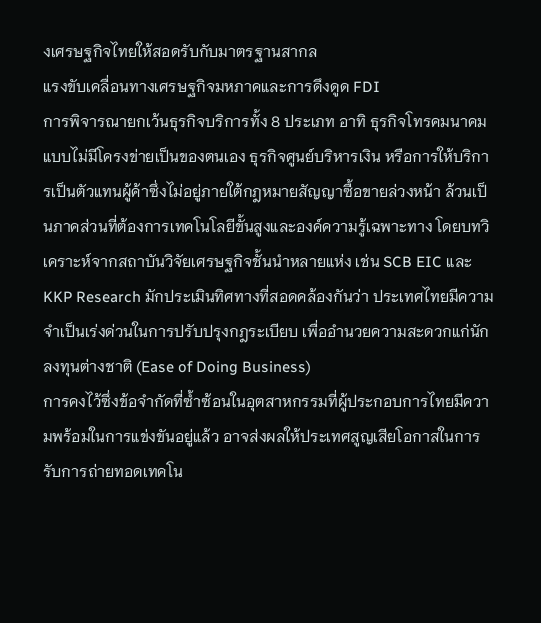งเศรษฐกิจไทยให้สอดรับกับมาตรฐานสากล
แรงขับเคลื่อนทางเศรษฐกิจมหภาคและการดึงดูด FDI
การพิจารณายกเว้นธุรกิจบริการทั้ง 8 ประเภท อาทิ ธุรกิจโทรคมนาคมแบบไม่มีโครงข่ายเป็นของตนเอง ธุรกิจศูนย์บริหารเงิน หรือการให้บริการเป็นตัวแทนผู้ค้าซึ่งไม่อยู่ภายใต้กฎหมายสัญญาซื้อขายล่วงหน้า ล้วนเป็นภาคส่วนที่ต้องการเทคโนโลยีขั้นสูงและองค์ความรู้เฉพาะทาง โดยบทวิเคราะห์จากสถาบันวิจัยเศรษฐกิจชั้นนำหลายแห่ง เช่น SCB EIC และ KKP Research มักประเมินทิศทางที่สอดคล้องกันว่า ประเทศไทยมีความจำเป็นเร่งด่วนในการปรับปรุงกฎระเบียบ เพื่ออำนวยความสะดวกแก่นักลงทุนต่างชาติ (Ease of Doing Business)
การคงไว้ซึ่งข้อจำกัดที่ซ้ำซ้อนในอุตสาหกรรมที่ผู้ประกอบการไทยมีความพร้อมในการแข่งขันอยู่แล้ว อาจส่งผลให้ประเทศสูญเสียโอกาสในการรับการถ่ายทอดเทคโน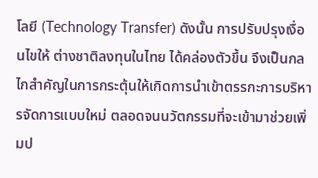โลยี (Technology Transfer) ดังนั้น การปรับปรุงเงื่อนไขให้ ต่างชาติลงทุนในไทย ได้คล่องตัวขึ้น จึงเป็นกลไกสำคัญในการกระตุ้นให้เกิดการนำเข้าตรรกะการบริหารจัดการแบบใหม่ ตลอดจนนวัตกรรมที่จะเข้ามาช่วยเพิ่มป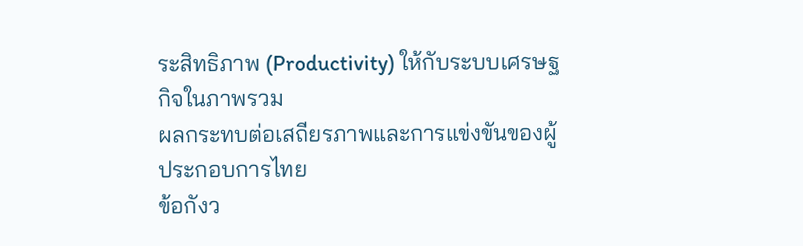ระสิทธิภาพ (Productivity) ให้กับระบบเศรษฐกิจในภาพรวม
ผลกระทบต่อเสถียรภาพและการแข่งขันของผู้ประกอบการไทย
ข้อกังว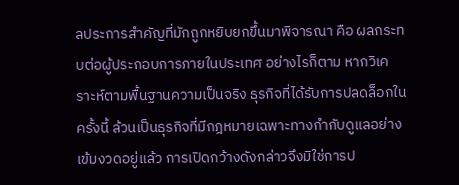ลประการสำคัญที่มักถูกหยิบยกขึ้นมาพิจารณา คือ ผลกระทบต่อผู้ประกอบการภายในประเทศ อย่างไรก็ตาม หากวิเคราะห์ตามพื้นฐานความเป็นจริง ธุรกิจที่ได้รับการปลดล็อกในครั้งนี้ ล้วนเป็นธุรกิจที่มีกฎหมายเฉพาะทางกำกับดูแลอย่างเข้มงวดอยู่แล้ว การเปิดกว้างดังกล่าวจึงมิใช่การป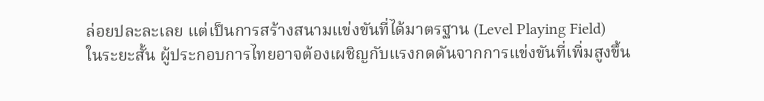ล่อยปละละเลย แต่เป็นการสร้างสนามแข่งขันที่ได้มาตรฐาน (Level Playing Field)
ในระยะสั้น ผู้ประกอบการไทยอาจต้องเผชิญกับแรงกดดันจากการแข่งขันที่เพิ่มสูงขึ้น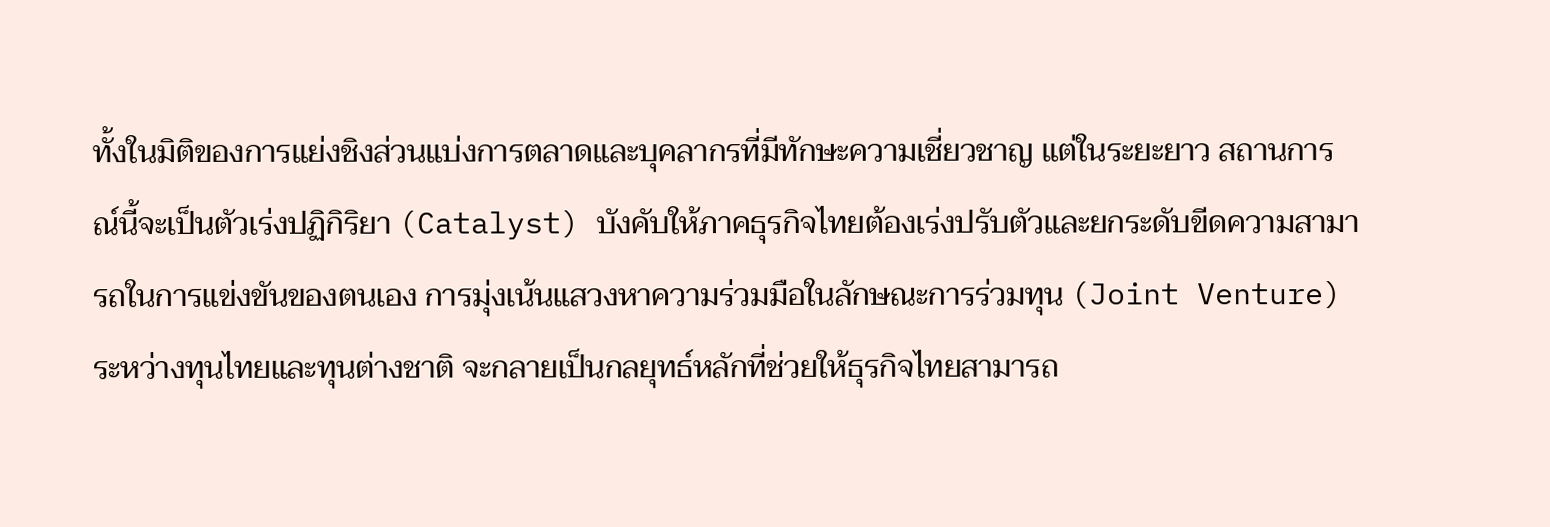ทั้งในมิติของการแย่งชิงส่วนแบ่งการตลาดและบุคลากรที่มีทักษะความเชี่ยวชาญ แต่ในระยะยาว สถานการณ์นี้จะเป็นตัวเร่งปฏิกิริยา (Catalyst) บังคับให้ภาคธุรกิจไทยต้องเร่งปรับตัวและยกระดับขีดความสามารถในการแข่งขันของตนเอง การมุ่งเน้นแสวงหาความร่วมมือในลักษณะการร่วมทุน (Joint Venture) ระหว่างทุนไทยและทุนต่างชาติ จะกลายเป็นกลยุทธ์หลักที่ช่วยให้ธุรกิจไทยสามารถ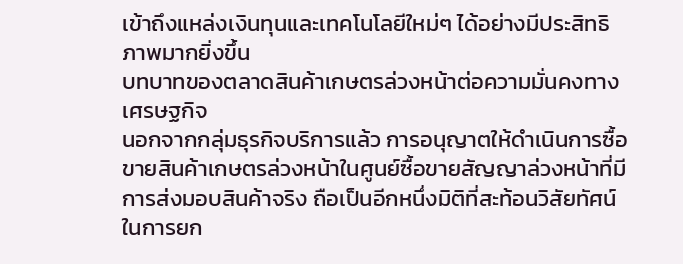เข้าถึงแหล่งเงินทุนและเทคโนโลยีใหม่ๆ ได้อย่างมีประสิทธิภาพมากยิ่งขึ้น
บทบาทของตลาดสินค้าเกษตรล่วงหน้าต่อความมั่นคงทางเศรษฐกิจ
นอกจากกลุ่มธุรกิจบริการแล้ว การอนุญาตให้ดำเนินการซื้อขายสินค้าเกษตรล่วงหน้าในศูนย์ซื้อขายสัญญาล่วงหน้าที่มีการส่งมอบสินค้าจริง ถือเป็นอีกหนึ่งมิติที่สะท้อนวิสัยทัศน์ในการยก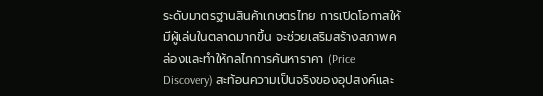ระดับมาตรฐานสินค้าเกษตรไทย การเปิดโอกาสให้มีผู้เล่นในตลาดมากขึ้น จะช่วยเสริมสร้างสภาพคล่องและทำให้กลไกการค้นหาราคา (Price Discovery) สะท้อนความเป็นจริงของอุปสงค์และ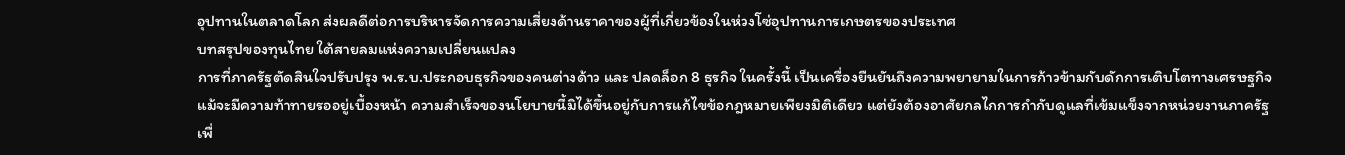อุปทานในตลาดโลก ส่งผลดีต่อการบริหารจัดการความเสี่ยงด้านราคาของผู้ที่เกี่ยวข้องในห่วงโซ่อุปทานการเกษตรของประเทศ
บทสรุปของทุนไทย ใต้สายลมแห่งความเปลี่ยนแปลง
การที่ภาครัฐตัดสินใจปรับปรุง พ.ร.บ.ประกอบธุรกิจของคนต่างด้าว และ ปลดล็อก 8 ธุรกิจ ในครั้งนี้ เป็นเครื่องยืนยันถึงความพยายามในการก้าวข้ามกับดักการเติบโตทางเศรษฐกิจ แม้จะมีความท้าทายรออยู่เบื้องหน้า ความสำเร็จของนโยบายนี้มิได้ขึ้นอยู่กับการแก้ไขข้อกฎหมายเพียงมิติเดียว แต่ยังต้องอาศัยกลไกการกำกับดูแลที่เข้มแข็งจากหน่วยงานภาครัฐ เพื่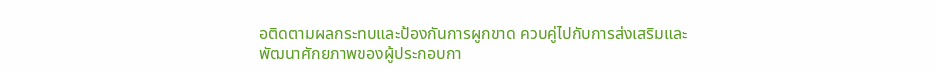อติดตามผลกระทบและป้องกันการผูกขาด ควบคู่ไปกับการส่งเสริมและพัฒนาศักยภาพของผู้ประกอบกา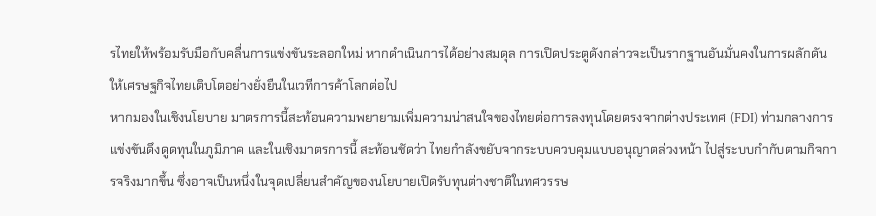รไทยให้พร้อมรับมือกับคลื่นการแข่งขันระลอกใหม่ หากดำเนินการได้อย่างสมดุล การเปิดประตูดังกล่าวจะเป็นรากฐานอันมั่นคงในการผลักดันให้เศรษฐกิจไทยเติบโตอย่างยั่งยืนในเวทีการค้าโลกต่อไป
หากมองในเชิงนโยบาย มาตรการนี้สะท้อนความพยายามเพิ่มความน่าสนใจของไทยต่อการลงทุนโดยตรงจากต่างประเทศ (FDI) ท่ามกลางการแข่งขันดึงดูดทุนในภูมิภาค และในเชิงมาตรการนี้ สะท้อนชัดว่า ไทยกำลังขยับจากระบบควบคุมแบบอนุญาตล่วงหน้า ไปสู่ระบบกำกับตามกิจการจริงมากขึ้น ซึ่งอาจเป็นหนึ่งในจุดเปลี่ยนสำคัญของนโยบายเปิดรับทุนต่างชาติในทศวรรษ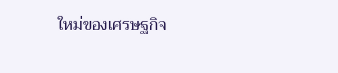ใหม่ของเศรษฐกิจ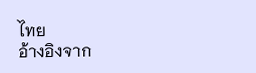ไทย
อ้างอิงจาก